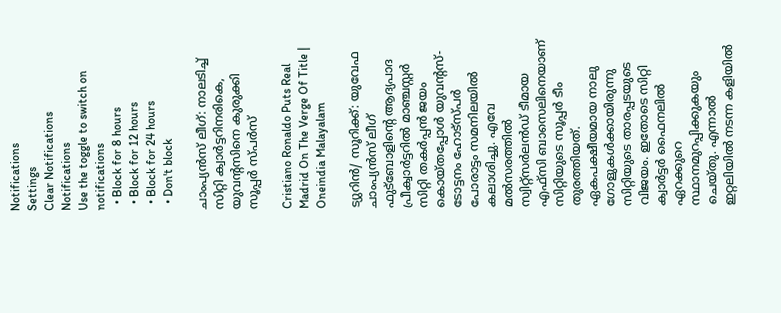Notifications
Settings
Clear Notifications
Notifications
Use the toggle to switch on notifications
  • Block for 8 hours
  • Block for 12 hours
  • Block for 24 hours
  • Don't block

ചാംപ്യന്‍സ് ലീഗ്: നാലടിച്ച് സിറ്റി ക്വാര്‍ട്ടറിനരികെ, യുവന്റസിനെ കുരുക്കി സൂപ്പര്‍ സ്പര്‍സ്

Cristiano Ronaldo Puts Real Madrid On The Verge Of Title | Oneindia Malayalam

ട്യുറിന്‍/ സൂറിക്ക്: യുവേഫ ചാംപ്യന്‍സ് ലീഗ് ഫുട്‌ബോളിന്റെ ആദ്യപാദ പ്രീക്വാര്‍ട്ടറില്‍ മാഞ്ചസ്റ്റര്‍ സിറ്റി തകര്‍പ്പന്‍ ജയം കൊയ്തപ്പോള്‍ യുവന്റസ്-ടോട്ടനം ഹോട്‌സ്പര്‍ പോരാട്ടം സമനിലയില്‍ കലാശിച്ചു. എവേ മല്‍സരത്തില്‍ സ്വിറ്റ്‌സര്‍ലന്‍ഡ് ടീമായ എഫ്‌സി ബാസെലിനെയാണ് സിറ്റിയുടെ സൂപ്പര്‍ ടീം തുരത്തിയത്. ഏകപക്ഷീയമായ നാലു ഗോളുകള്‍ക്കായിരുന്നു സിറ്റിയുടെ താരപ്പടയുടെ വിജയം. ഇതോടെ സിറ്റി ക്വാര്‍ട്ടര്‍ ഫൈനലില്‍ ഏറക്കുറെ സ്ഥാനമുറപ്പിക്കുകയും ചെയ്തു. എന്നാല്‍ ഇറ്റലിയില്‍ നടന്ന കളിയില്‍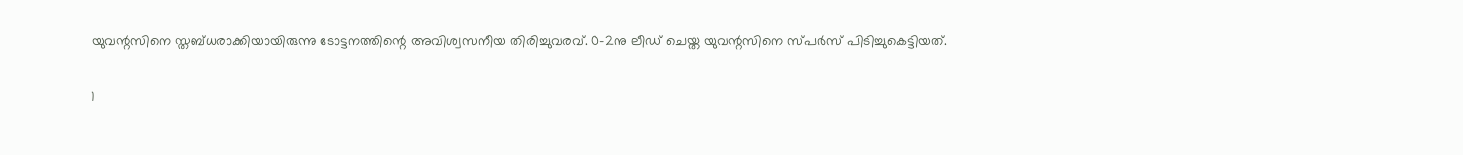യുവന്റസിനെ സ്തബ്ധരാക്കിയായിരുന്നു ടോട്ടനത്തിന്റെ അവിശ്വസനീയ തിരിച്ചുവരവ്. 0-2നു ലീഡ് ചെയ്ത യുവന്റസിനെ സ്പര്‍സ് പിടിച്ചുകെട്ടിയത്.

1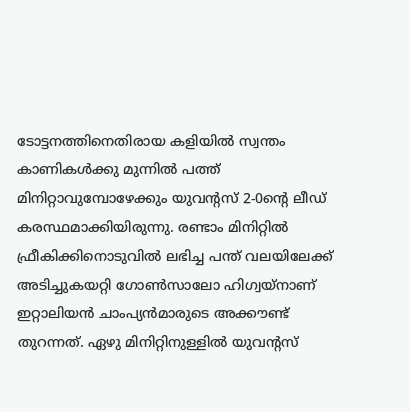ടോട്ടനത്തിനെതിരായ കളിയില്‍ സ്വന്തം കാണികള്‍ക്കു മുന്നില്‍ പത്ത് മിനിറ്റാവുമ്പോഴേക്കും യുവന്റസ് 2-0ന്റെ ലീഡ് കരസ്ഥമാക്കിയിരുന്നു. രണ്ടാം മിനിറ്റില്‍ ഫ്രീകിക്കിനൊടുവില്‍ ലഭിച്ച പന്ത് വലയിലേക്ക് അടിച്ചുകയറ്റി ഗോണ്‍സാലോ ഹിഗ്വയ്‌നാണ് ഇറ്റാലിയന്‍ ചാംപ്യന്‍മാരുടെ അക്കൗണ്ട് തുറന്നത്. ഏഴു മിനിറ്റിനുള്ളില്‍ യുവന്റസ്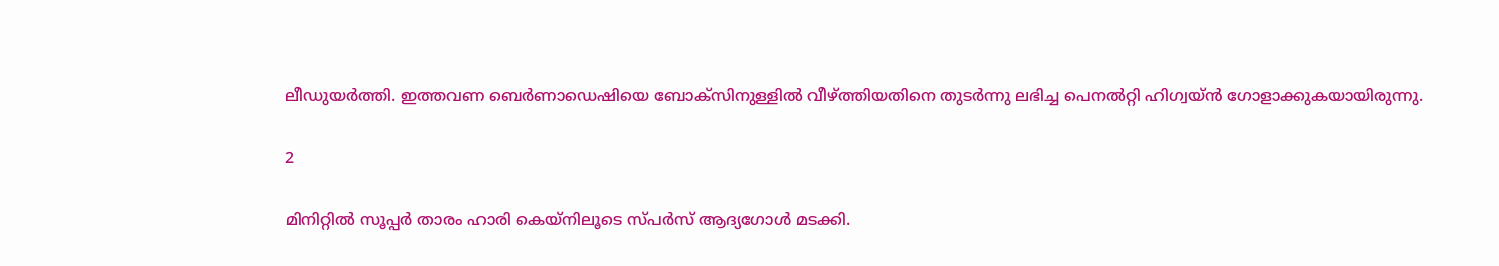ലീഡുയര്‍ത്തി. ഇത്തവണ ബെര്‍ണാഡെഷിയെ ബോക്‌സിനുള്ളില്‍ വീഴ്ത്തിയതിനെ തുടര്‍ന്നു ലഭിച്ച പെനല്‍റ്റി ഹിഗ്വയ്ന്‍ ഗോളാക്കുകയായിരുന്നു.

2

മിനിറ്റില്‍ സൂപ്പര്‍ താരം ഹാരി കെയ്‌നിലൂടെ സ്പര്‍സ് ആദ്യഗോള്‍ മടക്കി.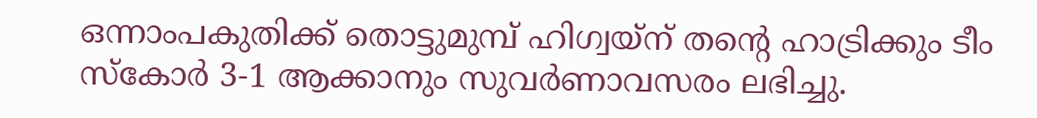ഒന്നാംപകുതിക്ക് തൊട്ടുമുമ്പ് ഹിഗ്വയ്‌ന് തന്റെ ഹാട്രിക്കും ടീം സ്‌കോര്‍ 3-1 ആക്കാനും സുവര്‍ണാവസരം ലഭിച്ചു.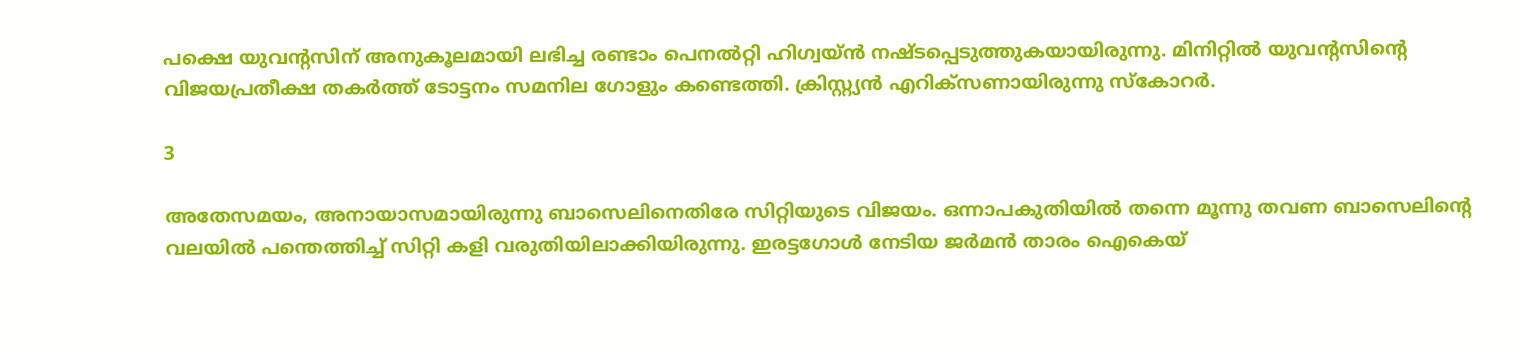പക്ഷെ യുവന്റസിന് അനുകൂലമായി ലഭിച്ച രണ്ടാം പെനല്‍റ്റി ഹിഗ്വയ്ന്‍ നഷ്ടപ്പെടുത്തുകയായിരുന്നു. മിനിറ്റില്‍ യുവന്റസിന്റെ വിജയപ്രതീക്ഷ തകര്‍ത്ത് ടോട്ടനം സമനില ഗോളും കണ്ടെത്തി. ക്രിസ്റ്റ്യന്‍ എറിക്‌സണായിരുന്നു സ്‌കോറര്‍.

3

അതേസമയം, അനായാസമായിരുന്നു ബാസെലിനെതിരേ സിറ്റിയുടെ വിജയം. ഒന്നാപകുതിയില്‍ തന്നെ മൂന്നു തവണ ബാസെലിന്റെ വലയില്‍ പന്തെത്തിച്ച് സിറ്റി കളി വരുതിയിലാക്കിയിരുന്നു. ഇരട്ടഗോള്‍ നേടിയ ജര്‍മന്‍ താരം ഐകെയ്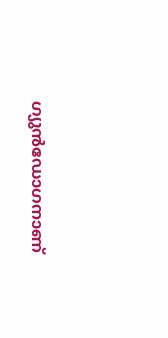ഗ്യുന്‍ഡോഗനാണ്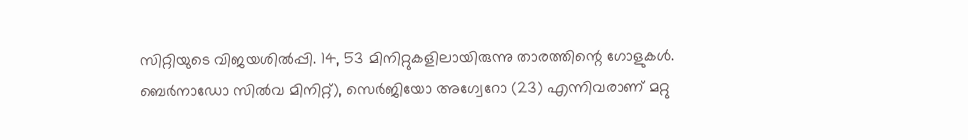സിറ്റിയുടെ വിജയശില്‍പ്പി. 14, 53 മിനിറ്റുകളിലായിരുന്നു താരത്തിന്റെ ഗോളുകള്‍. ബെര്‍നാഡോ സില്‍വ മിനിറ്റ്), സെര്‍ജിയോ അഗ്വേറോ (23) എന്നിവരാണ് മറ്റു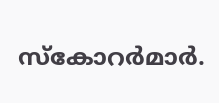സ്‌കോറര്‍മാര്‍.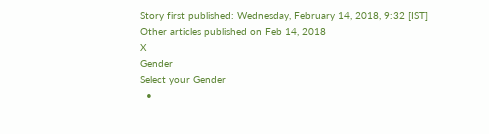Story first published: Wednesday, February 14, 2018, 9:32 [IST]
Other articles published on Feb 14, 2018
X
Gender
Select your Gender
  •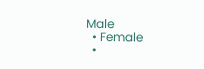Male
  • Female
  •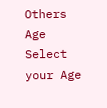Others
Age
Select your Age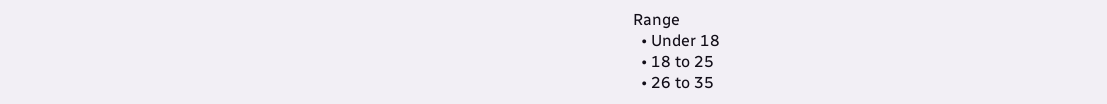Range
  • Under 18
  • 18 to 25
  • 26 to 35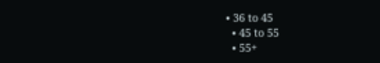• 36 to 45
  • 45 to 55
  • 55+